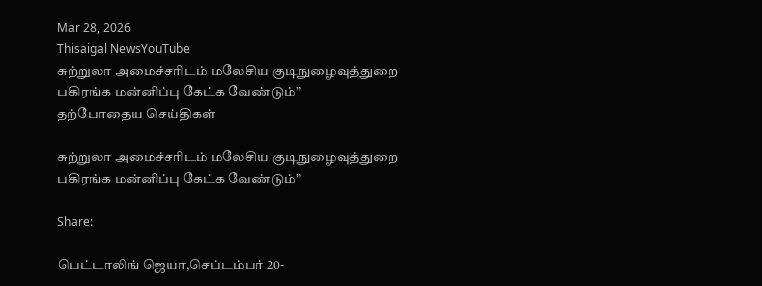Mar 28, 2026
Thisaigal NewsYouTube
சுற்றுலா அமைச்சரிடம் மலேசிய குடிநுழைவுத்துறை பகிரங்க மன்னிப்பு கேட்க வேண்டும்”
தற்போதைய செய்திகள்

சுற்றுலா அமைச்சரிடம் மலேசிய குடிநுழைவுத்துறை பகிரங்க மன்னிப்பு கேட்க வேண்டும்”

Share:

பெட்டாலிங் ஜெயா,செப்டம்பர் 20-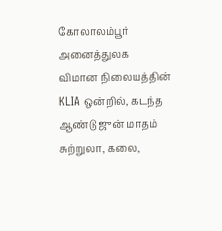கோலாலம்பூர் அனைத்துலக விமான நிலையத்தின் KLIA ஒன்றில், கடந்த ஆண்டு ஜுன் மாதம் சுற்றுலா, கலை,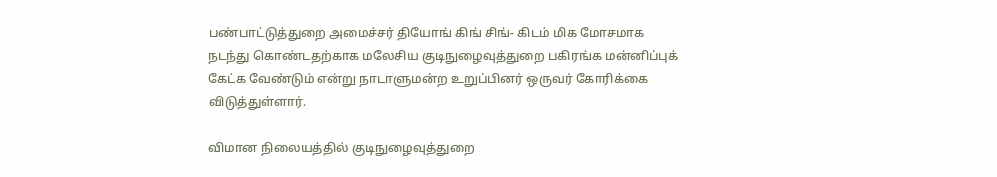பண்பாட்டுத்துறை அமைச்சர் தியோங் கிங் சிங்- கிடம் மிக மோசமாக நடந்து கொண்டதற்காக மலேசிய குடிநுழைவுத்துறை பகிரங்க மன்னிப்புக் கேட்க வேண்டும் என்று நாடாளுமன்ற உறுப்பினர் ஒருவர் கோரிக்கை விடுத்துள்ளார்.

விமான நிலையத்தில் குடிநுழைவுத்துறை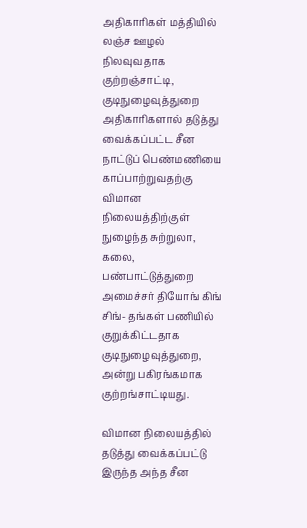அதிகாரிகள் மத்தியில் லஞ்ச ஊழல் நிலவுவதாக குற்றஞ்சாட்டி, குடிநுழைவுத்துறை அதிகாரிகளால் தடுத்து வைக்கப்பட்ட சீன நாட்டுப் பெண்மணியை காப்பாற்றுவதற்கு விமான நிலையத்திற்குள் நுழைந்த சுற்றுலா, கலை, பண்பாட்டுத்துறை அமைச்சர் தியோங் கிங் சிங்- தங்கள் பணியில் குறுக்கிட்டதாக குடிநுழைவுத்துறை, அன்று பகிரங்கமாக குற்றங்சாட்டியது.

விமான நிலையத்தில் தடுத்து வைக்கப்பட்டு இருந்த அந்த சீன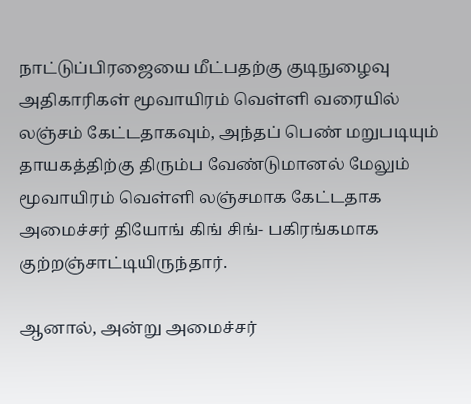நாட்டுப்பிரஜையை மீட்பதற்கு குடிநுழைவு அதிகாரிகள் மூவாயிரம் வெள்ளி வரையில் லஞ்சம் கேட்டதாகவும், அந்தப் பெண் மறுபடியும் தாயகத்திற்கு திரும்ப வேண்டுமானல் மேலும் மூவாயிரம் வெள்ளி லஞ்சமாக கேட்டதாக அமைச்சர் தியோங் கிங் சிங்- பகிரங்கமாக குற்றஞ்சாட்டியிருந்தார்.

ஆனால், அன்று அமைச்சர்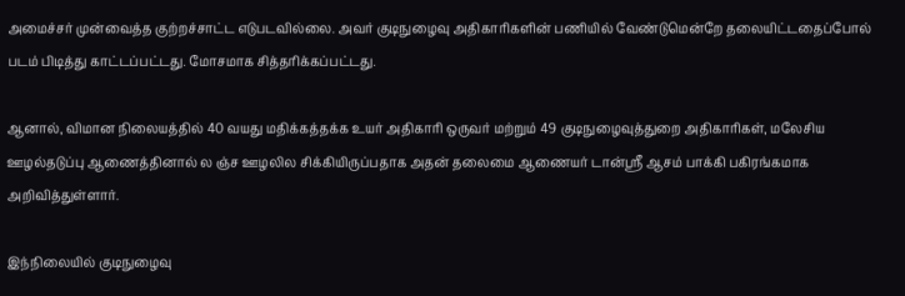அமைச்சர் முன்வைத்த குற்றச்சாட்ட எடுபடவில்லை. அவர் குடிநுழைவு அதிகாரிகளின் பணியில் வேண்டுமென்றே தலையிட்டதைப்போல் படம் பிடித்து காட்டப்பட்டது. மோசமாக சித்தரிக்கப்பட்டது.

ஆனால், விமான நிலையத்தில் 40 வயது மதிக்கத்தக்க உயர் அதிகாரி ஒருவர் மற்றும் 49 குடிநுழைவுத்துறை அதிகாரிகள், மலேசிய ஊழல்தடுப்பு ஆணைத்தினால் ல ஞ்ச ஊழலில சிக்கியிருப்பதாக அதன் தலைமை ஆணையர் டான்ஸ்ரீ ஆசம் பாக்கி பகிரங்கமாக அறிவித்துள்ளார்.

இந்நிலையில் குடிநுழைவு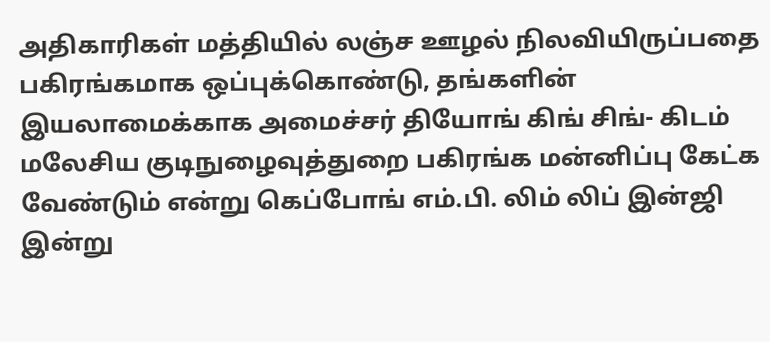அதிகாரிகள் மத்தியில் லஞ்ச ஊழல் நிலவியிருப்பதை பகிரங்கமாக ஒப்புக்கொண்டு, தங்களின் இயலாமைக்காக அமைச்சர் தியோங் கிங் சிங்- கிடம் மலேசிய குடிநுழைவுத்துறை பகிரங்க மன்னிப்பு கேட்க வேண்டும் என்று கெப்போங் எம்.பி. லிம் லிப் இன்ஜி இன்று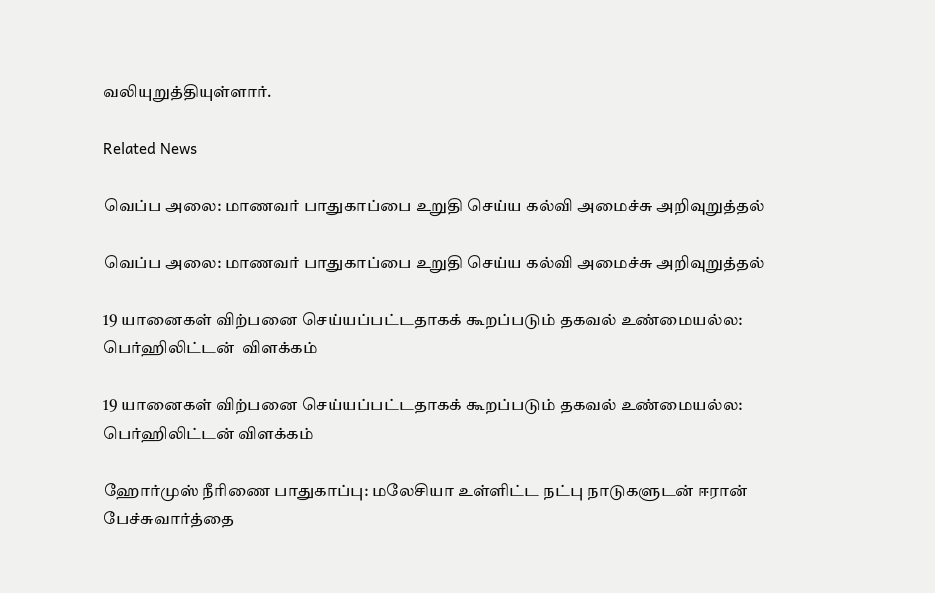வலியுறுத்தியுள்ளார்.

Related News

வெப்ப அலை: மாணவர் பாதுகாப்பை உறுதி செய்ய கல்வி அமைச்சு அறிவுறுத்தல்

வெப்ப அலை: மாணவர் பாதுகாப்பை உறுதி செய்ய கல்வி அமைச்சு அறிவுறுத்தல்

19 யானைகள் விற்பனை செய்யப்பட்டதாகக் கூறப்படும் தகவல் உண்மையல்ல: பெர்ஹிலிட்டன்  விளக்கம்

19 யானைகள் விற்பனை செய்யப்பட்டதாகக் கூறப்படும் தகவல் உண்மையல்ல: பெர்ஹிலிட்டன் விளக்கம்

ஹோர்முஸ் நீரிணை பாதுகாப்பு: மலேசியா உள்ளிட்ட நட்பு நாடுகளுடன் ஈரான் பேச்சுவார்த்தை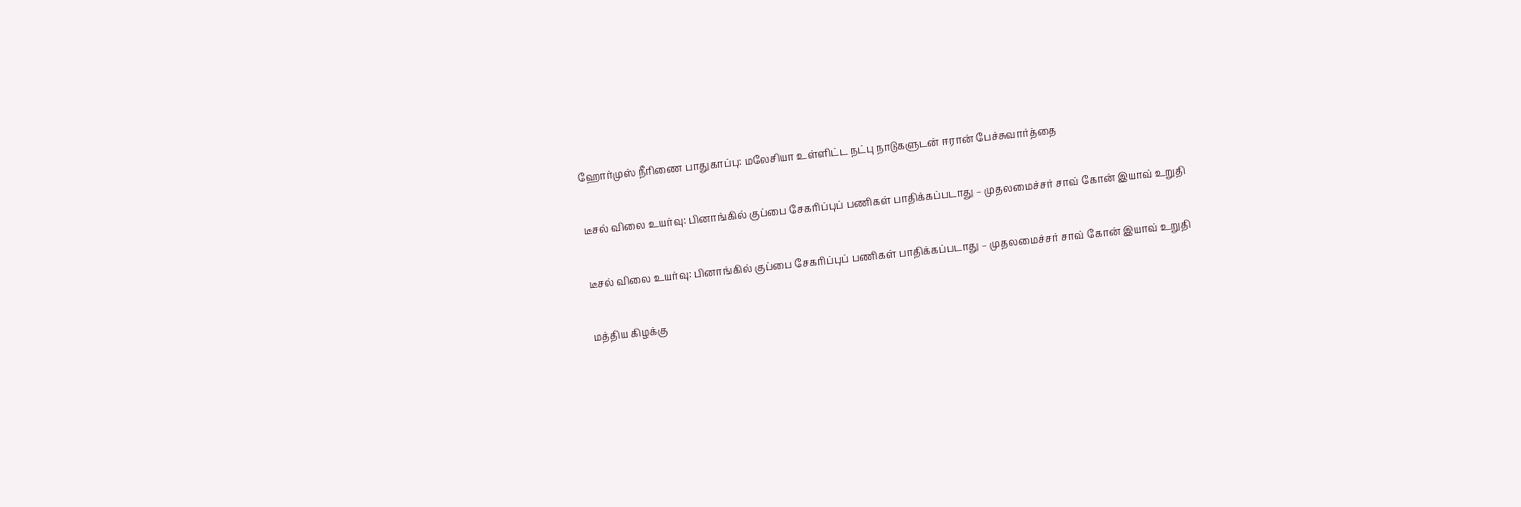ஹோர்முஸ் நீரிணை பாதுகாப்பு: மலேசியா உள்ளிட்ட நட்பு நாடுகளுடன் ஈரான் பேச்சுவார்த்தை

டீசல் விலை உயர்வு: பினாங்கில் குப்பை சேகரிப்புப் பணிகள் பாதிக்கப்படாது – முதலமைச்சர் சாவ் கோன் இயாவ் உறுதி

டீசல் விலை உயர்வு: பினாங்கில் குப்பை சேகரிப்புப் பணிகள் பாதிக்கப்படாது – முதலமைச்சர் சாவ் கோன் இயாவ் உறுதி

மத்திய கிழக்கு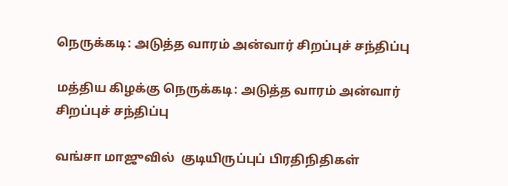நெருக்கடி: அடுத்த வாரம் அன்வார் சிறப்புச் சந்திப்பு

மத்திய கிழக்கு நெருக்கடி: அடுத்த வாரம் அன்வார் சிறப்புச் சந்திப்பு

வங்சா மாஜுவில்  குடியிருப்புப் பிரதிநிதிகள்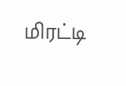மிரட்டி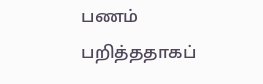பணம் பறித்ததாகப்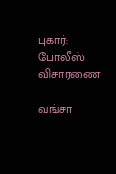புகார்: போலீஸ் விசாரணை

வங்சா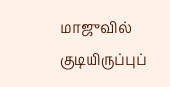மாஜுவில் குடியிருப்புப்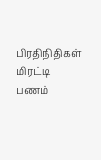பிரதிநிதிகள் மிரட்டி பணம்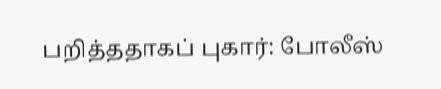பறித்ததாகப் புகார்: போலீஸ்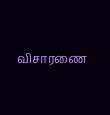விசாரணை